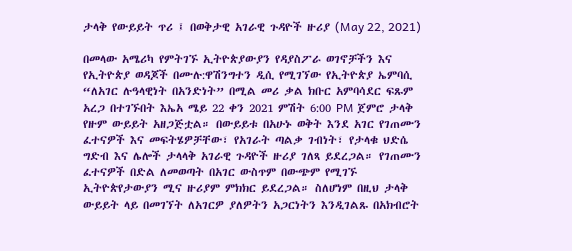ታላቅ የውይይት ጥሪ ፤ በወቅታዊ አገራዊ ጉዳዮች ዙሪያ (May 22, 2021)

በመላው አሜሪካ የምትገኙ ኢትዮጵያውያን የዳያስፖራ ወገኖቻችን እና የኢትዮጵያ ወዳጆች በሙሉ:ዋሽንግተን ዲሲ የሚገኘው የኢትዮጵያ ኤምባሲ “ለአገር ሉዓላዊነት በአንድነት” በሚል መሪ ቃል ክቡር አምባሳደር ፍጹም አረጋ በተገኙበት እኤአ ሜይ 22 ቀን 2021 ምሽት 6:00 PM ጀምሮ ታላቅ የዙም ውይይት አዘጋጅቷል። በውይይቱ በአሁኑ ወቅት እንደ አገር የገጠሙን ፈተናዎች እና መፍትሄዎቻቸው፣ የአገራት ጣልቃ ገብነት፣ የታላቁ ህድሴ ግድብ እና ሌሎች ታላላቅ አገራዊ ጉዳዮች ዙሪያ ገለጻ ይደረጋል። የገጠሙን ፈተናዎች በድል ለመወጣት በአገር ውስጥም በውጭም የሚገኙ ኢትዮጵየታውያን ሚና ዙሪያም ምክክር ይደረጋል። ስለሆነም በዚህ ታላቅ ውይይት ላይ በመገኘት ለአገርዎ ያለዎትን አጋርነትን እንዲገልጹ በአክብሮት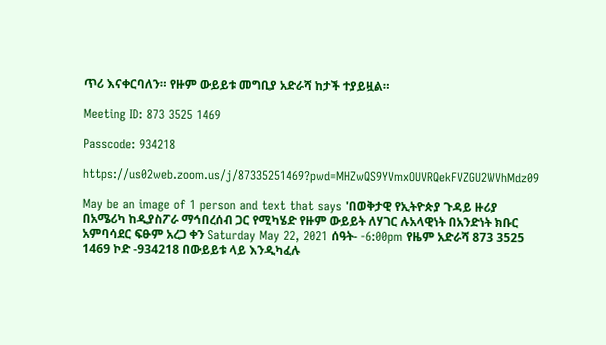ጥሪ እናቀርባለን። የዙም ውይይቱ መግቢያ አድራሻ ከታች ተያይዟል።

Meeting ID: 873 3525 1469

Passcode: 934218

https://us02web.zoom.us/j/87335251469?pwd=MHZwQS9YVmxOUVRQekFVZGU2WVhMdz09

May be an image of 1 person and text that says 'በወቅታዊ የኢትዮጵያ ጉዳይ ዙሪያ በአሜሪካ ከዲያስፖራ ማኅበረሰብ ጋር የሚካሄድ የዙም ውይይት ለሃገር ሉአላዊነት በአንድነት ክቡር አምባሳደር ፍፁም አረጋ ቀን Saturday May 22, 2021 ሰዓት- -6:00pm የዜም አድራሻ 873 3525 1469 ኮድ -934218 በውይይቱ ላይ እንዲካፈሉ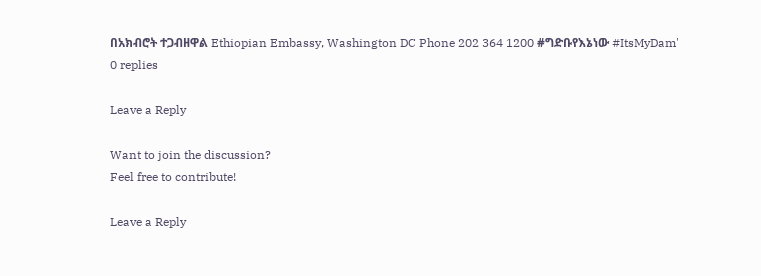በአክብሮት ተጋብዘዋል Ethiopian Embassy, Washington DC Phone 202 364 1200 #ግድቡየእኔነው #ItsMyDam'
0 replies

Leave a Reply

Want to join the discussion?
Feel free to contribute!

Leave a Reply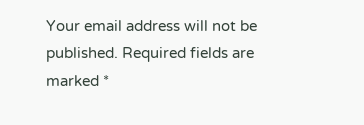Your email address will not be published. Required fields are marked *